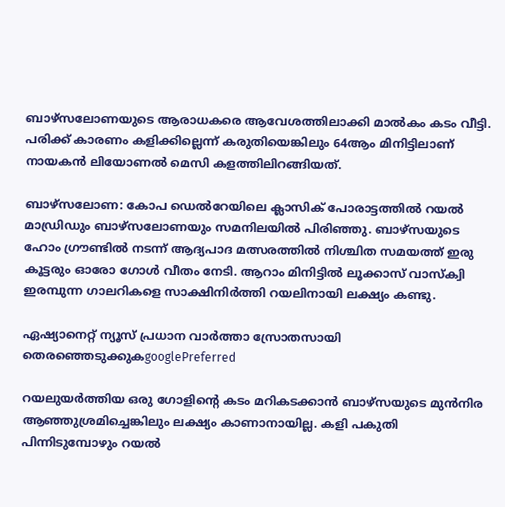ബാഴ്സലോണയുടെ ആരാധകരെ ആവേശത്തിലാക്കി മാൽകം കടം വീട്ടി. പരിക്ക് കാരണം കളിക്കില്ലെന്ന് കരുതിയെങ്കിലും 64ആം മിനിട്ടിലാണ് നായകൻ ലിയോണൽ മെസി കളത്തിലിറങ്ങിയത്.

ബാഴ്സലോണ: കോപ ഡെല്‍റേയിലെ ക്ലാസിക് പോരാട്ടത്തിൽ റയൽ മാഡ്രിഡും ബാഴ്സലോണയും സമനിലയിൽ പിരിഞ്ഞു. ബാഴ്സയുടെ ഹോം ഗ്രൗണ്ടിൽ നടന്ന് ആദ്യപാദ മത്സരത്തിൽ നിശ്ചിത സമയത്ത് ഇരു കൂട്ടരും ഓരോ ഗോൾ വീതം നേടി. ആറാം മിനിട്ടിൽ ലൂക്കാസ് വാസ്ക്വി ഇരമ്പുന്ന ഗാലറികളെ സാക്ഷിനിർത്തി റയലിനായി ലക്ഷ്യം കണ്ടു.

ഏഷ്യാനെറ്റ് ന്യൂസ് പ്രധാന വാർത്താ സ്രോതസായി തെരഞ്ഞെടുക്കുകgooglePreferred

റയലുയർത്തിയ ഒരു ഗോളിന്റെ കടം മറികടക്കാൻ ബാഴ്സയുടെ മുൻനിര ആഞ്ഞുശ്രമിച്ചെങ്കിലും ലക്ഷ്യം കാണാനായില്ല. കളി പകുതി പിന്നിടുമ്പോഴും റയൽ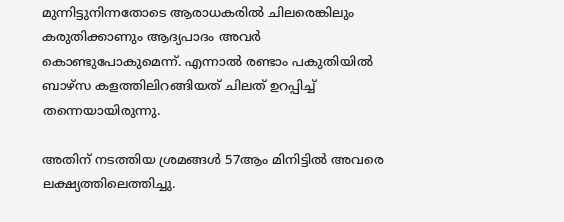മുന്നിട്ടുനിന്നതോടെ ആരാധകരിൽ ചിലരെങ്കിലും കരുതിക്കാണും ആദ്യപാദം അവർ കൊണ്ടുപോകുമെന്ന്. എന്നാൽ രണ്ടാം പകുതിയിൽ ബാഴ്സ കളത്തിലിറങ്ങിയത് ചിലത് ഉറപ്പിച്ച് തന്നെയായിരുന്നു.

അതിന് നടത്തിയ ശ്രമങ്ങൾ 57ആം മിനിട്ടിൽ അവരെ ലക്ഷ്യത്തിലെത്തിച്ചു.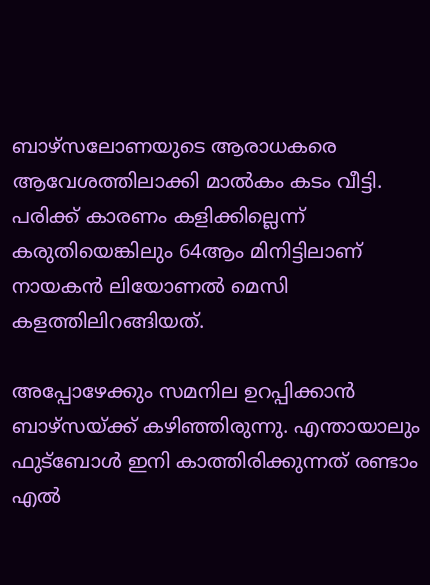ബാഴ്സലോണയുടെ ആരാധകരെ ആവേശത്തിലാക്കി മാൽകം കടം വീട്ടി. പരിക്ക് കാരണം കളിക്കില്ലെന്ന് കരുതിയെങ്കിലും 64ആം മിനിട്ടിലാണ് നായകൻ ലിയോണൽ മെസി കളത്തിലിറങ്ങിയത്.

അപ്പോഴേക്കും സമനില ഉറപ്പിക്കാൻ ബാഴ്സയ്ക്ക് കഴിഞ്ഞിരുന്നു. എന്തായാലും ഫുട്ബോൾ ഇനി കാത്തിരിക്കുന്നത് രണ്ടാം എൽ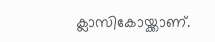ക്ലാസികോയ്ക്കാണ്.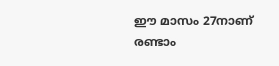ഈ മാസം 27നാണ് രണ്ടാം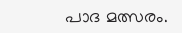പാദ മത്സരം.